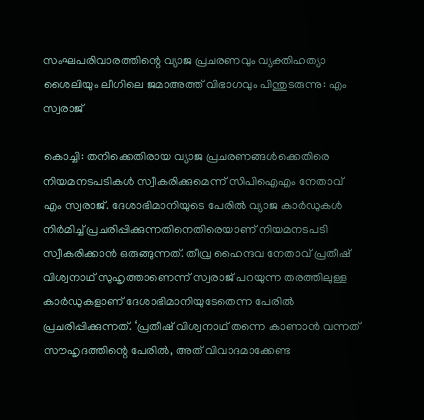സംഘപരിവാരത്തിന്റെ വ്യാജ പ്രചരണവും വ്യക്തിഹത്യാ ശൈലിയും ലീഗിലെ ജമാഅത്ത് വിഭാഗവും പിന്തുടരുന്നു: എം സ്വരാജ്

കൊച്ചി: തനിക്കെതിരായ വ്യാജ പ്രചരണങ്ങള്‍ക്കെതിരെ നിയമനടപടികള്‍ സ്വീകരിക്കുമെന്ന് സിപിഐഎം നേതാവ് എം സ്വരാജ്. ദേശാഭിമാനിയുടെ പേരില്‍ വ്യാജ കാര്‍ഡുകള്‍ നിര്‍മിച്ച് പ്രചരിപ്പിക്കുന്നതിനെതിരെയാണ് നിയമനടപടി സ്വീകരിക്കാന്‍ ഒരുങ്ങുന്നത്. തീവ്ര ഹൈന്ദവ നേതാവ് പ്രതീഷ് വിശ്വനാഥ് സുഹൃത്താണെന്ന് സ്വരാജ് പറയുന്ന തരത്തിലുള്ള കാര്‍ഡുകളാണ് ദേശാഭിമാനിയുടേതെന്ന പേരില്‍ പ്രചരിപ്പിക്കുന്നത്. ‘പ്രതീഷ് വിശ്വനാഥ് തന്നെ കാണാന്‍ വന്നത് സൗഹൃദത്തിന്റെ പേരില്‍, അത് വിവാദമാക്കേണ്ട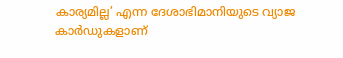കാര്യമില്ല’ എന്ന ദേശാഭിമാനിയുടെ വ്യാജ കാര്‍ഡുകളാണ്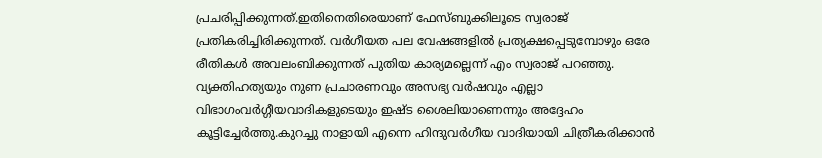പ്രചരിപ്പിക്കുന്നത്.ഇതിനെതിരെയാണ് ഫേസ്ബുക്കിലൂടെ സ്വരാജ് പ്രതികരിച്ചിരിക്കുന്നത്. വര്‍ഗീയത പല വേഷങ്ങളില്‍ പ്രത്യക്ഷപ്പെടുമ്പോഴും ഒരേ രീതികള്‍ അവലംബിക്കുന്നത് പുതിയ കാര്യമല്ലെന്ന് എം സ്വരാജ് പറഞ്ഞു. വ്യക്തിഹത്യയും നുണ പ്രചാരണവും അസഭ്യ വര്‍ഷവും എല്ലാ വിഭാഗംവര്‍ഗ്ഗീയവാദികളുടെയും ഇഷ്ട ശൈലിയാണെന്നും അദ്ദേഹം കൂട്ടിച്ചേര്‍ത്തു.കുറച്ചു നാളായി എന്നെ ഹിന്ദുവര്‍ഗീയ വാദിയായി ചിത്രീകരിക്കാന്‍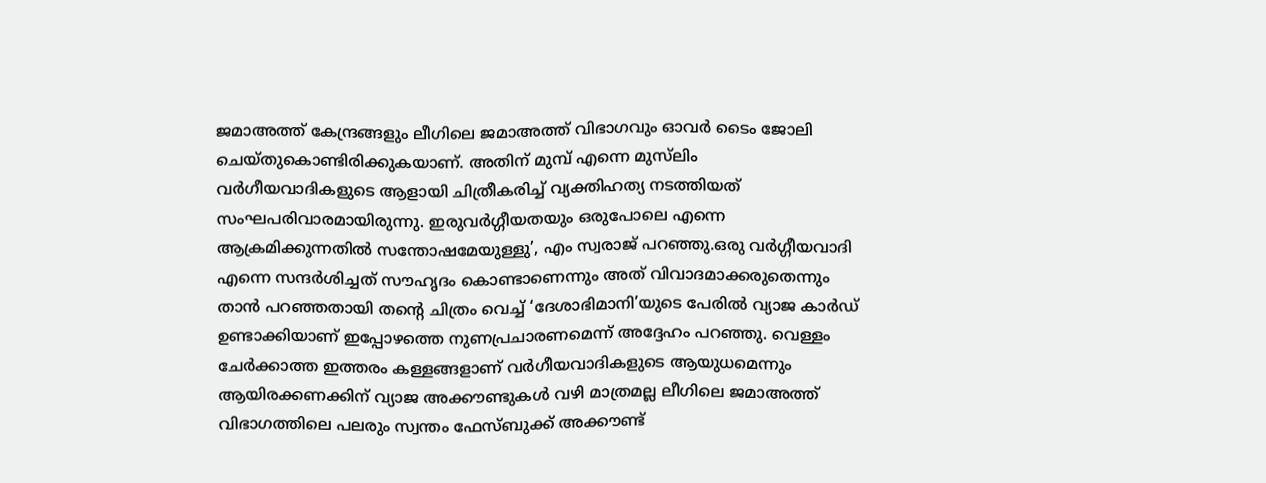ജമാഅത്ത് കേന്ദ്രങ്ങളും ലീഗിലെ ജമാഅത്ത് വിഭാഗവും ഓവര്‍ ടൈം ജോലി ചെയ്തുകൊണ്ടിരിക്കുകയാണ്. അതിന് മുമ്പ് എന്നെ മുസ്‌ലിം വര്‍ഗീയവാദികളുടെ ആളായി ചിത്രീകരിച്ച് വ്യക്തിഹത്യ നടത്തിയത് സംഘപരിവാരമായിരുന്നു. ഇരുവര്‍ഗ്ഗീയതയും ഒരുപോലെ എന്നെ ആക്രമിക്കുന്നതില്‍ സന്തോഷമേയുള്ളു’, എം സ്വരാജ് പറഞ്ഞു.ഒരു വര്‍ഗ്ഗീയവാദി എന്നെ സന്ദര്‍ശിച്ചത് സൗഹൃദം കൊണ്ടാണെന്നും അത് വിവാദമാക്കരുതെന്നും താന്‍ പറഞ്ഞതായി തന്റെ ചിത്രം വെച്ച് ‘ദേശാഭിമാനി’യുടെ പേരില്‍ വ്യാജ കാര്‍ഡ് ഉണ്ടാക്കിയാണ് ഇപ്പോഴത്തെ നുണപ്രചാരണമെന്ന് അദ്ദേഹം പറഞ്ഞു. വെള്ളം ചേര്‍ക്കാത്ത ഇത്തരം കള്ളങ്ങളാണ് വര്‍ഗീയവാദികളുടെ ആയുധമെന്നും ആയിരക്കണക്കിന് വ്യാജ അക്കൗണ്ടുകള്‍ വഴി മാത്രമല്ല ലീഗിലെ ജമാഅത്ത് വിഭാഗത്തിലെ പലരും സ്വന്തം ഫേസ്ബുക്ക് അക്കൗണ്ട്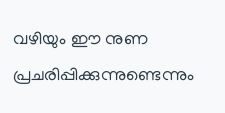വഴിയും ഈ നുണ പ്രചരിപ്പിക്കുന്നുണ്ടെന്നും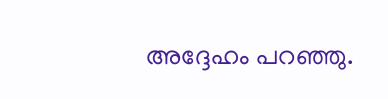അദ്ദേഹം പറഞ്ഞു.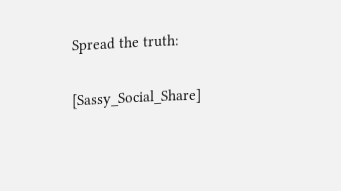Spread the truth:

[Sassy_Social_Share]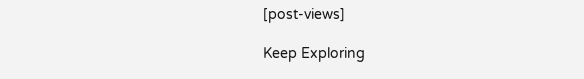[post-views]

Keep Exploring